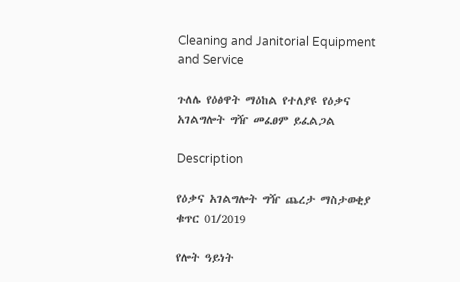Cleaning and Janitorial Equipment and Service

ጉለሌ የዕፅዋት ማዕከል የተለያዩ የዕቃና አገልግሎት ግዥ መፈፀም ይፈልጋል

Description

የዕቃና አገልግሎት ግዥ ጨረታ ማስታወቂያ ቁጥር 01/2019

የሎት ዓይነት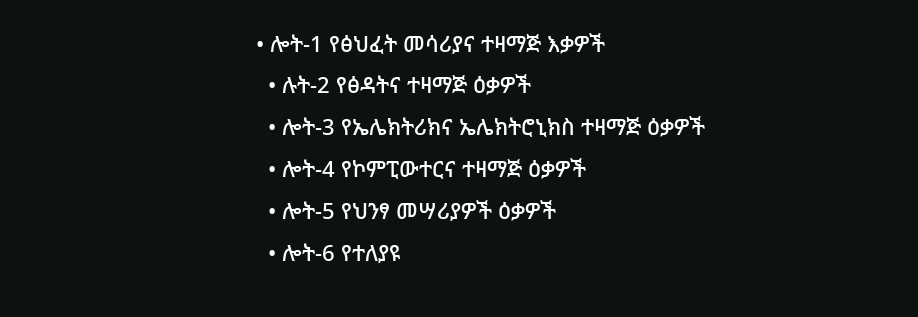• ሎት-1 የፅህፈት መሳሪያና ተዛማጅ እቃዎች
  • ሉት-2 የፅዳትና ተዛማጅ ዕቃዎች
  • ሎት-3 የኤሌክትሪክና ኤሌክትሮኒክስ ተዛማጅ ዕቃዎች
  • ሎት-4 የኮምፒውተርና ተዛማጅ ዕቃዎች
  • ሎት-5 የህንፃ መሣሪያዎች ዕቃዎች
  • ሎት-6 የተለያዩ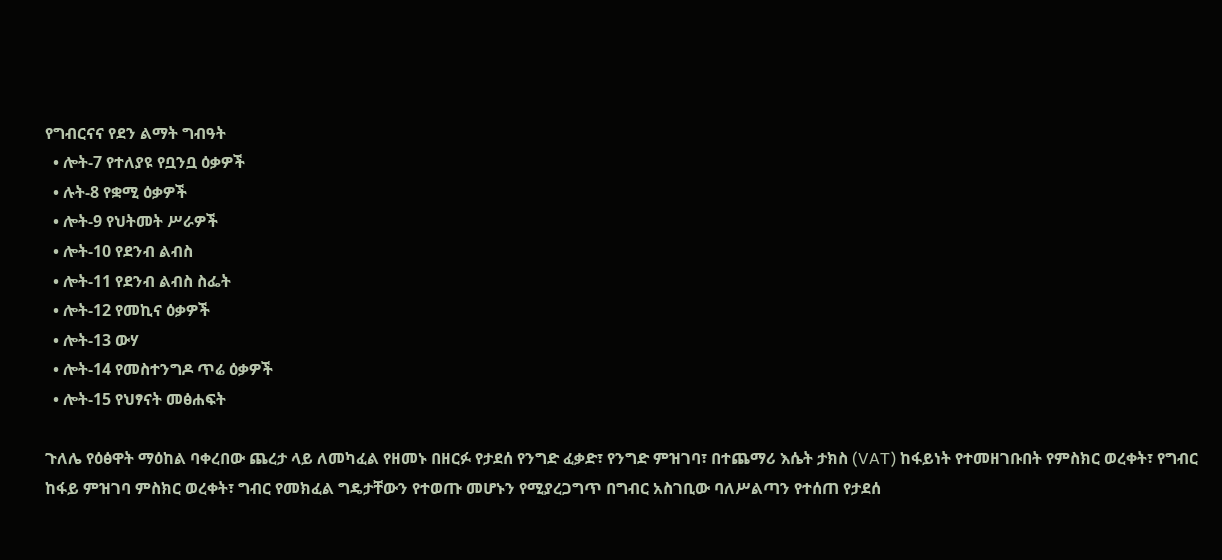የግብርናና የደን ልማት ግብዓት
  • ሎት-7 የተለያዩ የቧንቧ ዕቃዎች
  • ሉት-8 የቋሚ ዕቃዎች
  • ሎት-9 የህትመት ሥራዎች
  • ሎት-10 የደንብ ልብስ
  • ሎት-11 የደንብ ልብስ ስፌት
  • ሎት-12 የመኪና ዕቃዎች
  • ሎት-13 ውሃ
  • ሎት-14 የመስተንግዶ ጥሬ ዕቃዎች
  • ሎት-15 የህፃናት መፅሐፍት

ጉለሌ የዕፅዋት ማዕከል ባቀረበው ጨረታ ላይ ለመካፈል የዘመኑ በዘርፉ የታደሰ የንግድ ፈቃድ፣ የንግድ ምዝገባ፣ በተጨማሪ እሴት ታክስ (VAT) ከፋይነት የተመዘገቡበት የምስክር ወረቀት፣ የግብር ከፋይ ምዝገባ ምስክር ወረቀት፣ ግብር የመክፈል ግዴታቸውን የተወጡ መሆኑን የሚያረጋግጥ በግብር አስገቢው ባለሥልጣን የተሰጠ የታደሰ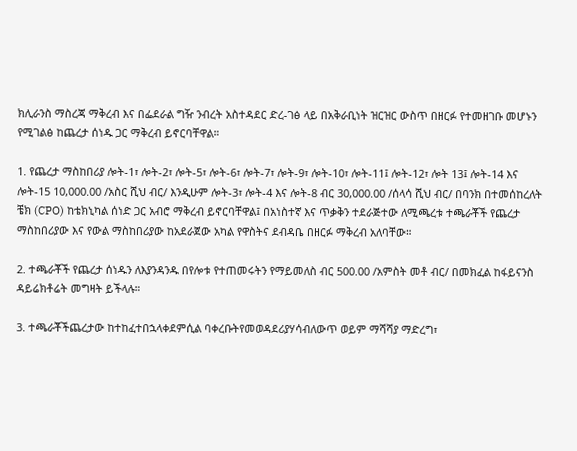ክሊራንስ ማስረጃ ማቅረብ እና በፌደራል ግዥ ንብረት አስተዳደር ድረ-ገፅ ላይ በአቅራቢነት ዝርዝር ውስጥ በዘርፉ የተመዘገቡ መሆኑን የሚገልፅ ከጨረታ ሰነዱ ጋር ማቅረብ ይኖርባቸዋል።

1. የጨረታ ማስከበሪያ ሎት-1፣ ሎት-2፣ ሎት-5፣ ሎት-6፣ ሎት-7፣ ሎት-9፣ ሎት-10፣ ሎት-11፤ ሎት-12፣ ሎት 13፤ ሎት-14 እና ሎት-15 10,000.00 /አስር ሺህ ብር/ እንዲሁም ሎት-3፣ ሎት-4 እና ሎት-8 ብር 30,000.00 /ሰላሳ ሺህ ብር/ በባንክ በተመሰከረለት ቼክ (CPO) ከቴክኒካል ሰነድ ጋር አብሮ ማቅረብ ይኖርባቸዋል፤ በአነስተኛ እና ጥቃቅን ተደራጅተው ለሚጫረቱ ተጫራቾች የጨረታ ማስከበሪያው እና የውል ማስከበሪያው ከአደራጀው አካል የዋስትና ደብዳቤ በዘርፉ ማቅረብ አለባቸው።

2. ተጫራቾች የጨረታ ሰነዱን ለእያንዳንዱ በየሎቱ የተጠመሩትን የማይመለስ ብር 500.00 /አምስት መቶ ብር/ በመክፈል ከፋይናንስ ዳይሬክቶሬት መግዛት ይችላሉ።

3. ተጫራቾችጨረታው ከተከፈተበኋላቀደምሲል ባቀረቡትየመወዳደሪያሃሳብለውጥ ወይም ማሻሻያ ማድረግ፣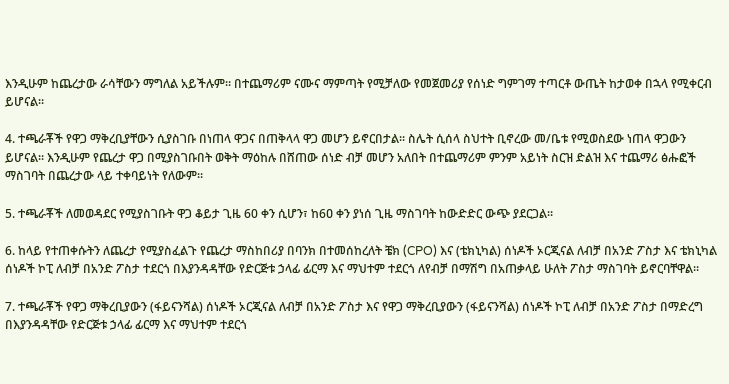እንዲሁም ከጨረታው ራሳቸውን ማግለል አይችሉም። በተጨማሪም ናሙና ማምጣት የሚቻለው የመጀመሪያ የሰነድ ግምገማ ተጣርቶ ውጤት ከታወቀ በኋላ የሚቀርብ ይሆናል።

4. ተጫራቾች የዋጋ ማቅረቢያቸውን ሲያስገቡ በነጠላ ዋጋና በጠቅላላ ዋጋ መሆን ይኖርበታል። ስሌት ሲሰላ ስህተት ቢኖረው መ/ቤቱ የሚወስደው ነጠላ ዋጋውን ይሆናል። እንዲሁም የጨረታ ዋጋ በሚያስገቡበት ወቅት ማዕከሉ በሸጠው ሰነድ ብቻ መሆን አለበት በተጨማሪም ምንም አይነት ስርዝ ድልዝ እና ተጨማሪ ፅሑፎች ማስገባት በጨረታው ላይ ተቀባይነት የለውም።

5. ተጫራቾች ለመወዳደር የሚያስገቡት ዋጋ ቆይታ ጊዜ 60 ቀን ሲሆን፣ ከ6ዐ ቀን ያነሰ ጊዜ ማስገባት ከውድድር ውጭ ያደርጋል።

6. ከላይ የተጠቀሱትን ለጨረታ የሚያስፈልጉ የጨረታ ማስከበሪያ በባንክ በተመሰከረለት ቼክ (CPO) እና (ቴክኒካል) ሰነዶች ኦርጂናል ለብቻ በአንድ ፖስታ እና ቴክኒካል ሰነዶች ኮፒ ለብቻ በአንድ ፖስታ ተደርጎ በእያንዳዳቸው የድርጅቱ ኃላፊ ፊርማ እና ማህተም ተደርጎ ለየብቻ በማሽግ በአጠቃላይ ሁለት ፖስታ ማስገባት ይኖርባቸዋል።

7. ተጫራቾች የዋጋ ማቅረቢያውን (ፋይናንሻል) ሰነዶች ኦርጂናል ለብቻ በአንድ ፖስታ እና የዋጋ ማቅረቢያውን (ፋይናንሻል) ሰነዶች ኮፒ ለብቻ በአንድ ፖስታ በማድረግ በእያንዳዳቸው የድርጅቱ ኃላፊ ፊርማ እና ማህተም ተደርጎ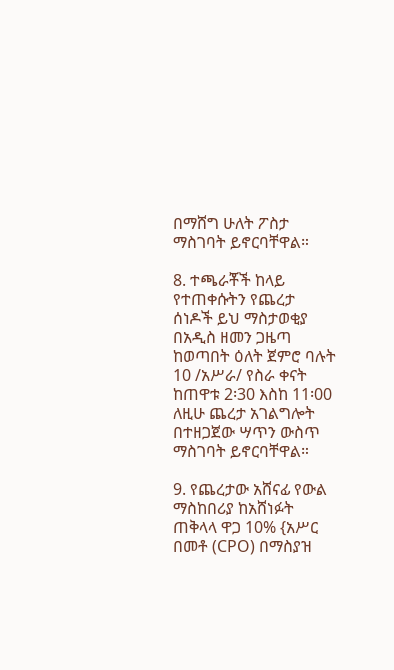በማሸግ ሁለት ፖስታ ማስገባት ይኖርባቸዋል።

8. ተጫራቾች ከላይ የተጠቀሱትን የጨረታ ሰነዶች ይህ ማስታወቂያ በአዲስ ዘመን ጋዜጣ ከወጣበት ዕለት ጀምሮ ባሉት 10 /አሥራ/ የስራ ቀናት ከጠዋቱ 2፡30 እስከ 11፡00 ለዚሁ ጨረታ አገልግሎት በተዘጋጀው ሣጥን ውስጥ ማስገባት ይኖርባቸዋል።

9. የጨረታው አሸናፊ የውል ማስከበሪያ ከአሸነፉት ጠቅላላ ዋጋ 10% {አሥር በመቶ (CPO) በማስያዝ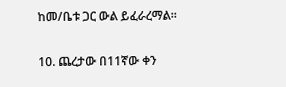ከመ/ቤቱ ጋር ውል ይፈራረማል።

10. ጨረታው በ11ኛው ቀን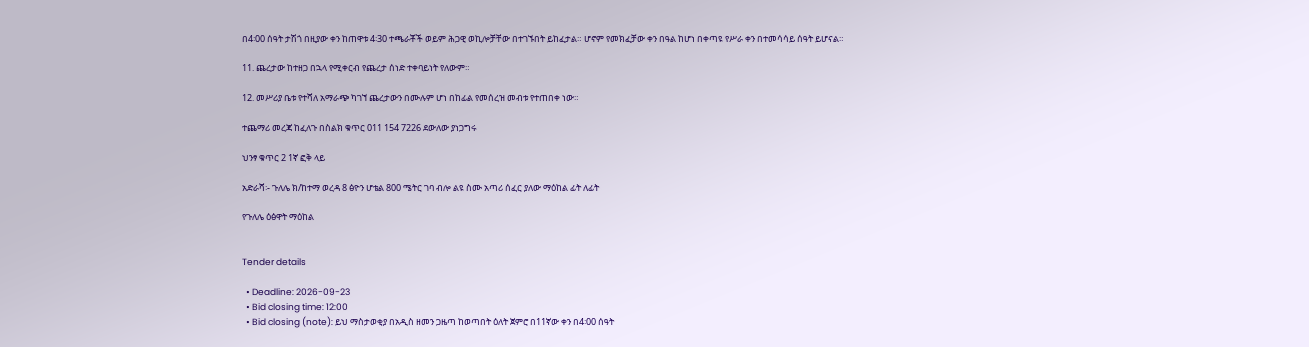በ4፡00 ሰዓት ታሽጎ በዚያው ቀን ከጠዋቱ 4፡30 ተጫራቾች ወይም ሕጋዊ ወኪሎቻቸው በተገኙበት ይከፈታል። ሆኖም የመክፈቻው ቀን በዓል ከሆነ በቀጣዩ የሥራ ቀን በተመሳሳይ ሰዓት ይሆናል።

11. ጨረታው ከተዘጋ በኋላ የሚቀርብ የጨረታ ሰነድ ተቀባይነት የለውም።

12. መሥሪያ ቤቱ የተሻለ አማራጭ ካገኘ ጨረታውን በሙሉም ሆነ በከፊል የመሰረዝ መብቱ የተጠበቀ ነው።

ተጨማሪ መረጃ ከፈለጉ በስልክ ቁጥር 011 154 7226 ደውለው ያነጋግሩ

ህንፃ ቁጥር 2 1ኛ ፎቅ ላይ

አድራሻ፡- ጉለሌ ክ/ከተማ ወረዳ 8 ፅዮን ሆቴል 800 ሜትር ገባ ብሎ ልዩ ስሙ አጣሪ ሰፈር ያለው ማዕከል ፊት ለፊት

የጉለሌ ዕፅዋት ማዕከል


Tender details

  • Deadline: 2026-09-23
  • Bid closing time: 12:00
  • Bid closing (note): ይህ ማስታወቂያ በአዲስ ዘመን ጋዜጣ ከወጣበት ዕለት ጀምሮ በ11ኛው ቀን በ4፡00 ሰዓት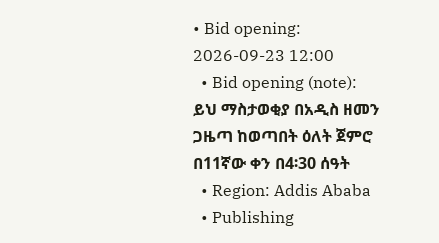• Bid opening: 2026-09-23 12:00
  • Bid opening (note): ይህ ማስታወቂያ በአዲስ ዘመን ጋዜጣ ከወጣበት ዕለት ጀምሮ በ11ኛው ቀን በ4፡30 ሰዓት
  • Region: Addis Ababa
  • Publishing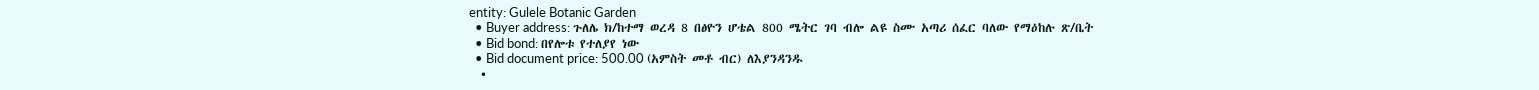entity: Gulele Botanic Garden
  • Buyer address: ጉለሌ ክ/ከተማ ወረዳ 8 በፅዮን ሆቴል 800 ሜትር ገባ ብሎ ልዩ ስሙ አጣሪ ሰፈር ባለው የማዕከሉ ጽ/ቤት
  • Bid bond: በየሎቱ የተለያየ ነው
  • Bid document price: 500.00 (አምስት መቶ ብር) ለእያንዳንዱ
  •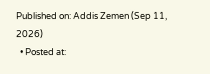Published on: Addis Zemen (Sep 11, 2026)
  • Posted at: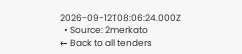2026-09-12T08:06:24.000Z
  • Source: 2merkato
← Back to all tenders